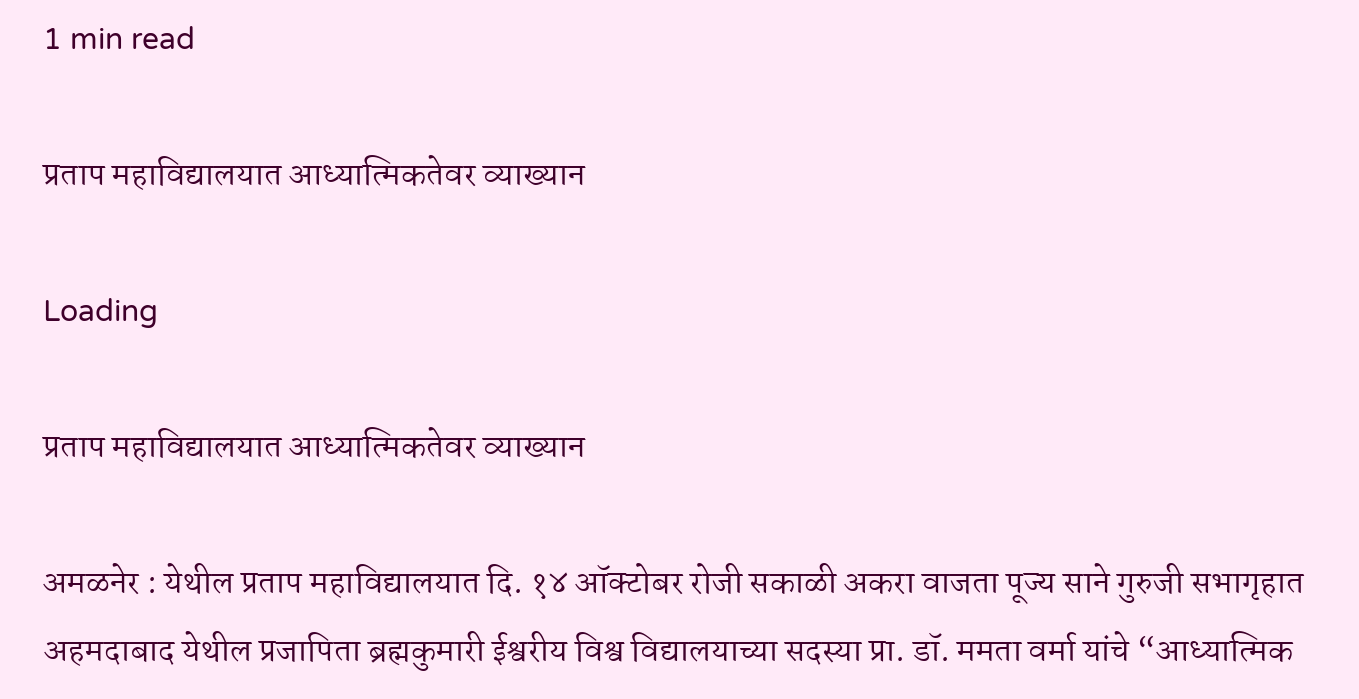1 min read

प्रताप महाविद्यालयात आध्यात्मिकतेवर व्याख्यान

Loading

प्रताप महाविद्यालयात आध्यात्मिकतेवर व्याख्यान

अमळनेर : येथील प्रताप महाविद्यालयात दि. १४ ऑक्टोबर रोजी सकाळी अकरा वाजता पूज्य साने गुरुजी सभागृहात अहमदाबाद येथील प्रजापिता ब्रह्मकुमारी ईश्वरीय विश्व विद्यालयाच्या सदस्या प्रा. डॉ. ममता वर्मा यांचे “आध्यात्मिक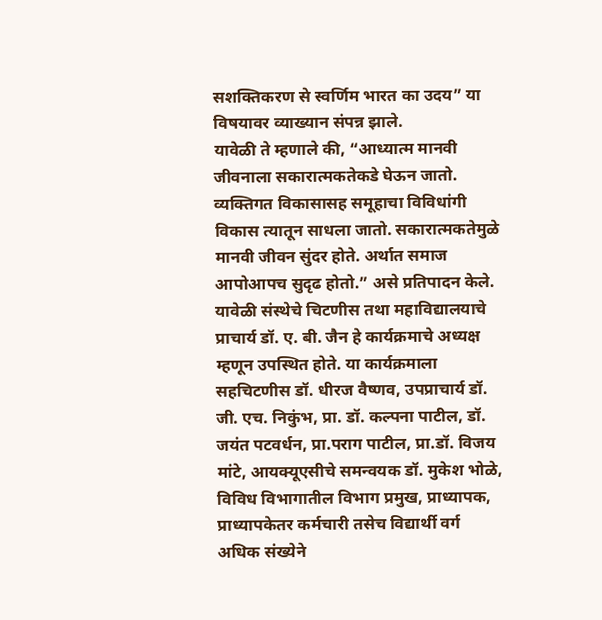सशक्तिकरण से स्वर्णिम भारत का उदय” या विषयावर व्याख्यान संपन्न झाले.
यावेळी ते म्हणाले की, “आध्यात्म मानवी जीवनाला सकारात्मकतेकडे घेऊन जातो. व्यक्तिगत विकासासह समूहाचा विविधांगी विकास त्यातून साधला जातो. सकारात्मकतेमुळे मानवी जीवन सुंदर होते. अर्थात समाज आपोआपच सुदृढ होतो.” असे प्रतिपादन केले. यावेळी संस्थेचे चिटणीस तथा महाविद्यालयाचे प्राचार्य डॉ. ए. बी. जैन हे कार्यक्रमाचे अध्यक्ष म्हणून उपस्थित होते. या कार्यक्रमाला सहचिटणीस डॉ. धीरज वैष्णव, उपप्राचार्य डॉ. जी. एच. निकुंभ, प्रा. डॉ. कल्पना पाटील, डॉ. जयंत पटवर्धन, प्रा.पराग पाटील, प्रा.डॉ. विजय मांटे, आयक्यूएसीचे समन्वयक डॉ. मुकेश भोळे, विविध विभागातील विभाग प्रमुख, प्राध्यापक, प्राध्यापकेतर कर्मचारी तसेच विद्यार्थी वर्ग अधिक संख्येने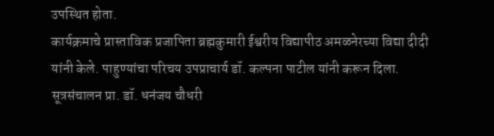उपस्थित होता.
कार्यक्रमाचे प्रास्ताविक प्रजापिता ब्रह्मकुमारी ईश्वरीय विद्यापीठ अमळनेरच्या विद्या दीदी यांनी केले. पाहुण्यांचा परिचय उपप्राचार्य डॉ. कल्पना पाटील यांनी करून दिला. सूत्रसंचालन प्रा. डॉ. धनंजय चौधरी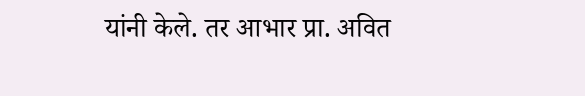यांनी केले. तर आभार प्रा. अवित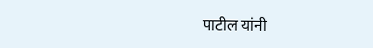पाटील यांनी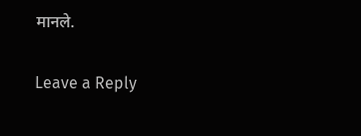मानले.

Leave a Reply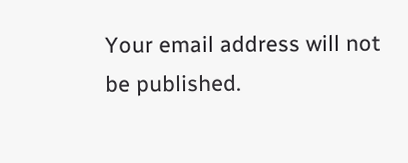Your email address will not be published.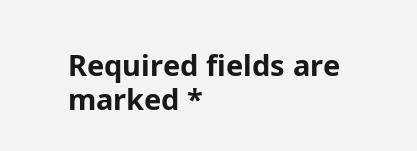Required fields are marked *